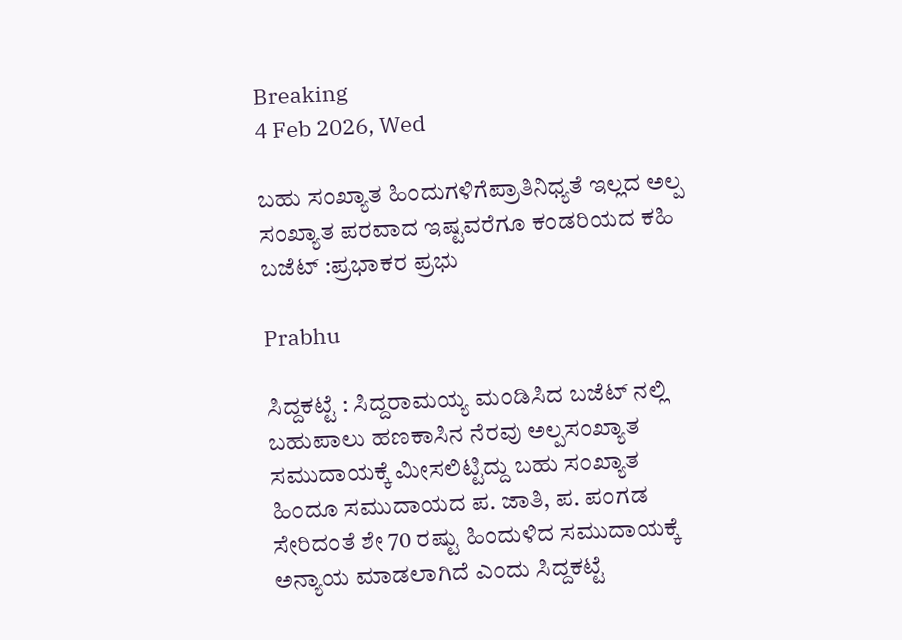Breaking
4 Feb 2026, Wed

ಬಹು ಸಂಖ್ಯಾತ ಹಿಂದುಗಳಿಗೆಪ್ರಾತಿನಿಧ್ಯತೆ ಇಲ್ಲದ ಅಲ್ಪ ಸಂಖ್ಯಾತ ಪರವಾದ ಇಷ್ಟವರೆಗೂ ಕಂಡರಿಯದ ಕಹಿ ಬಜೆಟ್ :ಪ್ರಭಾಕರ ಪ್ರಭು

Prabhu

ಸಿದ್ದಕಟ್ಟೆ : ಸಿದ್ದರಾಮಯ್ಯ ಮಂಡಿಸಿದ ಬಜೆಟ್ ನಲ್ಲಿ ಬಹುಪಾಲು ಹಣಕಾಸಿನ ನೆರವು ಅಲ್ಪಸಂಖ್ಯಾತ ಸಮುದಾಯಕ್ಕೆ ಮೀಸಲಿಟ್ಟಿದ್ದು ಬಹು ಸಂಖ್ಯಾತ ಹಿಂದೂ ಸಮುದಾಯದ ಪ. ಜಾತಿ, ಪ. ಪಂಗಡ ಸೇರಿದಂತೆ ಶೇ 70 ರಷ್ಟು ಹಿಂದುಳಿದ ಸಮುದಾಯಕ್ಕೆ ಅನ್ಯಾಯ ಮಾಡಲಾಗಿದೆ ಎಂದು ಸಿದ್ದಕಟ್ಟೆ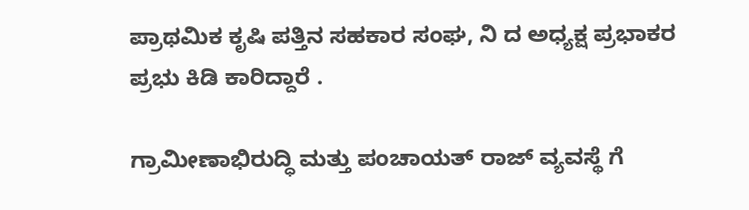ಪ್ರಾಥಮಿಕ ಕೃಷಿ ಪತ್ತಿನ ಸಹಕಾರ ಸಂಘ, ನಿ ದ ಅಧ್ಯಕ್ಷ ಪ್ರಭಾಕರ ಪ್ರಭು ಕಿಡಿ ಕಾರಿದ್ದಾರೆ .

ಗ್ರಾಮೀಣಾಭಿರುದ್ಧಿ ಮತ್ತು ಪಂಚಾಯತ್ ರಾಜ್ ವ್ಯವಸ್ಥೆ ಗೆ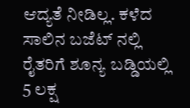ಆದ್ಯತೆ ನೀಡಿಲ್ಲ. ಕಳೆದ ಸಾಲಿನ ಬಜೆಟ್ ನಲ್ಲಿ ರೈತರಿಗೆ ಶೂನ್ಯ ಬಡ್ಡಿಯಲ್ಲಿ 5 ಲಕ್ಷ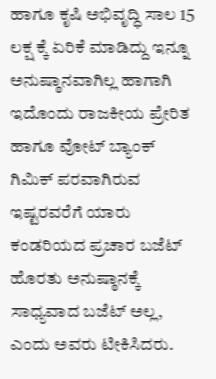ಹಾಗೂ ಕೃಷಿ ಅಭಿವೃದ್ಧಿ ಸಾಲ 15 ಲಕ್ಷ ಕ್ಕೆ ಏರಿಕೆ ಮಾಡಿದ್ದು ಇನ್ನೂ ಅನುಷ್ಠಾನವಾಗಿಲ್ಲ ಹಾಗಾಗಿ ಇದೊಂದು ರಾಜಕೀಯ ಪ್ರೇರಿತ ಹಾಗೂ ವೋಟ್ ಬ್ಯಾಂಕ್ ಗಿಮಿಕ್ ಪರವಾಗಿರುವ ಇಷ್ಟರವರೆಗೆ ಯಾರು ಕಂಡರಿಯದ ಪ್ರಚಾರ ಬಜೆಟ್ ಹೊರತು ಅನುಷ್ಠಾನಕ್ಕೆ ಸಾಧ್ಯವಾದ ಬಜೆಟ್ ಅಲ್ಲ, ಎಂದು ಅವರು ಟೀಕಿಸಿದರು.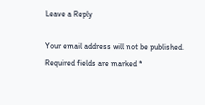Leave a Reply

Your email address will not be published. Required fields are marked *